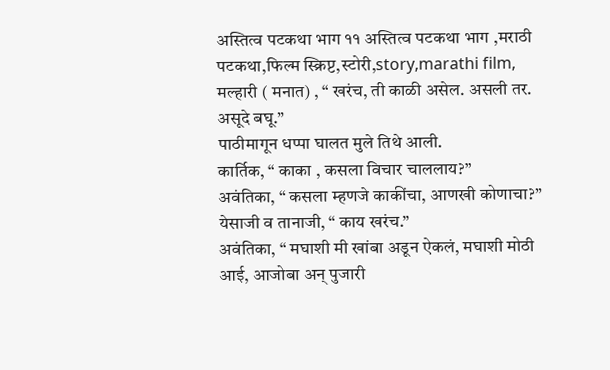अस्तित्व पटकथा भाग ११ अस्तित्व पटकथा भाग ,मराठी पटकथा,फिल्म स्क्रिप्ट,स्टोरी,story,marathi film,
मल्हारी ( मनात) , “ खरंच, ती काळी असेल. असली तर. असूदे बघू.”
पाठीमागून धप्पा घालत मुले तिथे आली.
कार्तिक, “ काका , कसला विचार चाललाय?”
अवंतिका, “ कसला म्हणजे काकींचा, आणखी कोणाचा?”
येसाजी व तानाजी, “ काय खरंच.”
अवंतिका, “ मघाशी मी खांबा अडून ऐकलं, मघाशी मोठी आई, आजोबा अन् पुजारी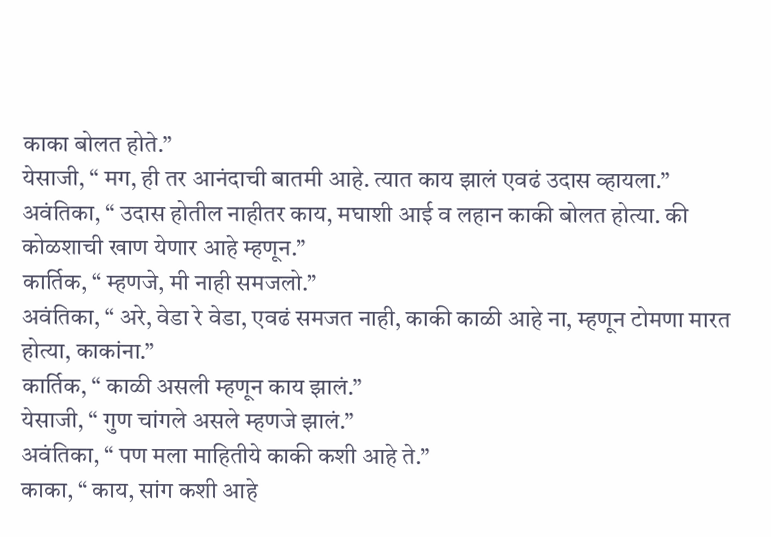काका बोलत होते.”
येसाजी, “ मग, ही तर आनंदाची बातमी आहे. त्यात काय झालं एवढं उदास व्हायला.”
अवंतिका, “ उदास होतील नाहीतर काय, मघाशी आई व लहान काकी बोलत होत्या. की कोळशाची खाण येणार आहे म्हणून.”
कार्तिक, “ म्हणजे, मी नाही समजलो.”
अवंतिका, “ अरे, वेडा रे वेडा, एवढं समजत नाही, काकी काळी आहे ना, म्हणून टोमणा मारत होत्या, काकांना.”
कार्तिक, “ काळी असली म्हणून काय झालं.”
येसाजी, “ गुण चांगले असले म्हणजे झालं.”
अवंतिका, “ पण मला माहितीये काकी कशी आहे ते.”
काका, “ काय, सांग कशी आहे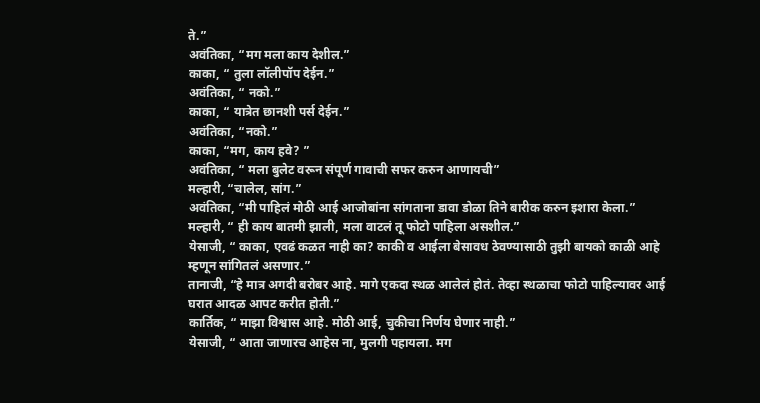ते.”
अवंतिका, “मग मला काय देशील.”
काका, “ तुला लॉलीपॉप देईन.”
अवंतिका, “ नको.”
काका, “ यात्रेत छानशी पर्स देईन.”
अवंतिका, “नको.”
काका, “मग, काय हवे? ”
अवंतिका, “ मला बुलेट वरून संपूर्ण गावाची सफर करुन आणायची”
मल्हारी, “चालेल, सांग.”
अवंतिका, “मी पाहिलं मोठी आई आजोबांना सांगताना डावा डोळा तिने बारीक करुन इशारा केला.”
मल्हारी, “ ही काय बातमी झाली, मला वाटलं तू फोटो पाहिला असशील.”
येसाजी, “ काका, एवढं कळत नाही का? काकी व आईला बेसावध ठेवण्यासाठी तुझी बायको काळी आहे म्हणून सांगितलं असणार.”
तानाजी, “हे मात्र अगदी बरोबर आहे. मागे एकदा स्थळ आलेलं होतं. तेव्हा स्थळाचा फोटो पाहिल्यावर आई घरात आदळ आपट करीत होती.”
कार्तिक, “ माझा विश्वास आहे. मोठी आई, चुकीचा निर्णय घेणार नाही.”
येसाजी, “ आता जाणारच आहेस ना, मुलगी पहायला. मग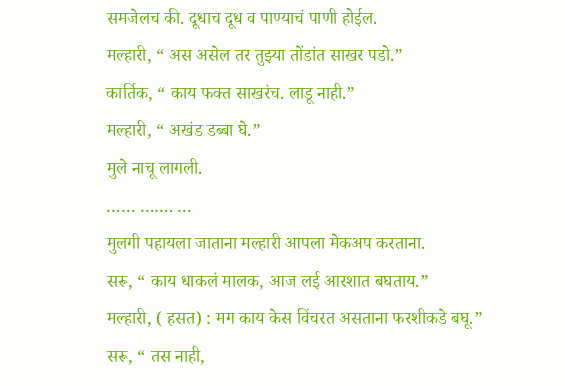समजेलच की. दूधाच दूध व पाण्याचं पाणी होईल.
मल्हारी, “ अस असेल तर तुझ्या तोंडांत साखर पडो.”
कार्तिक, “ काय फक्त साखरंच. लाडू नाही.”
मल्हारी, “ अखंड डब्बा घे.”
मुले नाचू लागली.
…… ……. …
मुलगी पहायला जाताना मल्हारी आपला मेकअप करताना.
सरू, “ काय धाकलं मालक, आज लई आरशात बघताय.”
मल्हारी, ( हसत) : मग काय केस विंचरत असताना फरशीकडे बघू.”
सरू, “ तस नाही,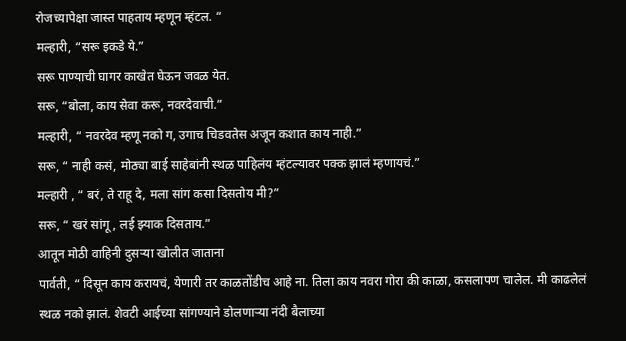रोजच्यापेक्षा जास्त पाहताय म्हणून म्हंटल. “
मल्हारी, “सरू इकडे ये.”
सरू पाण्याची घागर काखेत घेऊन जवळ येत.
सरू, “बोला, काय सेवा करू, नवरदेवाची.”
मल्हारी, “ नवरदेव म्हणू नको ग, उगाच चिडवतेस अजून कशात काय नाही.”
सरू, “ नाही कसं, मोठ्या बाई साहेबांनी स्थळ पाहिलंय म्हंटल्यावर पक्क झालं म्हणायचं.”
मल्हारी , “ बरं, ते राहू दे, मला सांग कसा दिसतोय मी?”
सरू, “ खरं सांगू, लई झ्याक दिसताय.”
आतून मोठी वाहिनी दुसऱ्या खोलीत जाताना
पार्वती, “ दिसून काय करायचं, येणारी तर काळतोंडीच आहे ना. तिला काय नवरा गोरा की काळा, कसलापण चालेल. मी काढलेलं स्थळ नको झालं. शेवटी आईच्या सांगण्याने डोलणाऱ्या नंदी बैलाच्या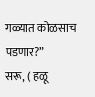गळ्यात कोळसाच पडणार?”
सरू, ( हळू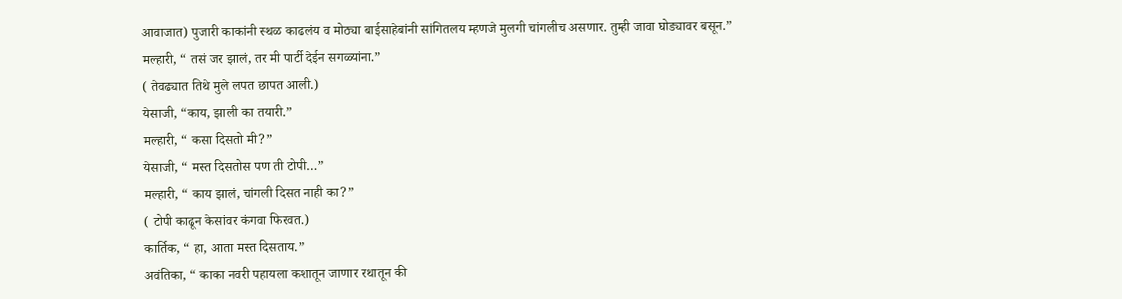आवाजात) पुजारी काकांनी स्थळ काढलंय व मोठ्या बाईसाहेबांनी सांगितलय म्हणजे मुलगी चांगलीच असणार. तुम्ही जावा घोड्यावर बसून.”
मल्हारी, “ तसं जर झालं, तर मी पार्टी देईन सगळ्यांना.”
( तेवढ्यात तिथे मुले लपत छापत आली.)
येसाजी, “काय, झाली का तयारी.”
मल्हारी, “ कसा दिसतो मी?”
येसाजी, “ मस्त दिसतोस पण ती टोपी…”
मल्हारी, “ काय झालं, चांगली दिसत नाही का?”
( टोपी काढून केसांवर कंगवा फिरवत.)
कार्तिक, “ हा, आता मस्त दिसताय.”
अवंतिका, “ काका नवरी पहायला कशातून जाणार रथातून की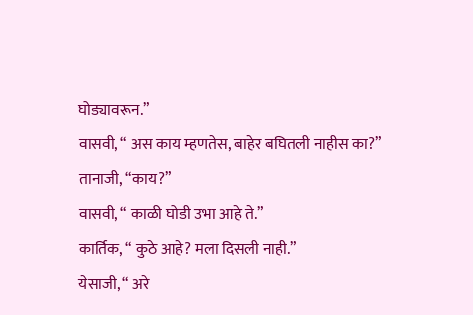घोड्यावरून.”
वासवी, “ अस काय म्हणतेस, बाहेर बघितली नाहीस का?”
तानाजी, “काय?”
वासवी, “ काळी घोडी उभा आहे ते.”
कार्तिक, “ कुठे आहे? मला दिसली नाही.”
येसाजी, “ अरे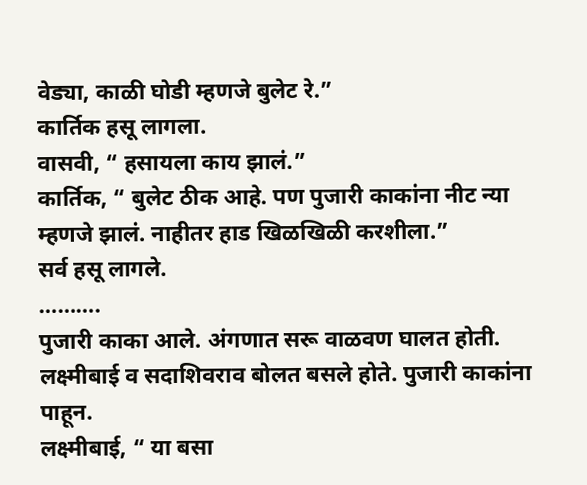वेड्या, काळी घोडी म्हणजे बुलेट रे.”
कार्तिक हसू लागला.
वासवी, “ हसायला काय झालं.”
कार्तिक, “ बुलेट ठीक आहे. पण पुजारी काकांना नीट न्या म्हणजे झालं. नाहीतर हाड खिळखिळी करशीला.”
सर्व हसू लागले.
……….
पुजारी काका आले. अंगणात सरू वाळवण घालत होती. लक्ष्मीबाई व सदाशिवराव बोलत बसले होते. पुजारी काकांना पाहून.
लक्ष्मीबाई, “ या बसा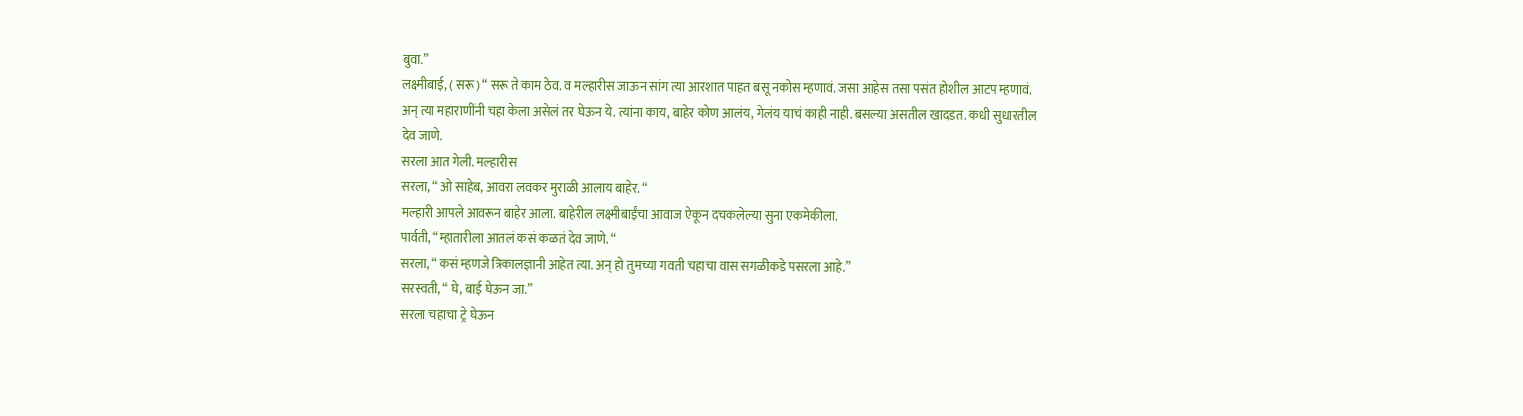बुवा.”
लक्ष्मीबाई, ( सरू) “ सरू ते काम ठेव. व मल्हारीस जाऊन सांग त्या आरशात पाहत बसू नकोस म्हणावं. जसा आहेस तसा पसंत होशील आटप म्हणावं. अन् त्या महाराणींनी चहा केला असेलं तर घेऊन ये. त्यांना काय, बाहेर कोण आलंय, गेलंय याचं काही नाही. बसल्या असतील खादडत. कधी सुधारतील देव जाणे.
सरला आत गेली. मल्हारीस
सरला, “ ओ साहेब, आवरा लवकर मुराळी आलाय बाहेर. “
मल्हारी आपले आवरून बाहेर आला. बाहेरील लक्ष्मीबाईंचा आवाज ऐकून दचकलेल्या सुना एकमेकीला.
पार्वती, “म्हातारीला आतलं कसं कळतं देव जाणे. “
सरला, “ कसं म्हणजे त्रिकालज्ञानी आहेत त्या. अन् हो तुमच्या गवती चहाचा वास सगळीकडे पसरला आहे.”
सरस्वती, “ घे, बाई घेऊन जा.”
सरला चहाचा ट्रे घेऊन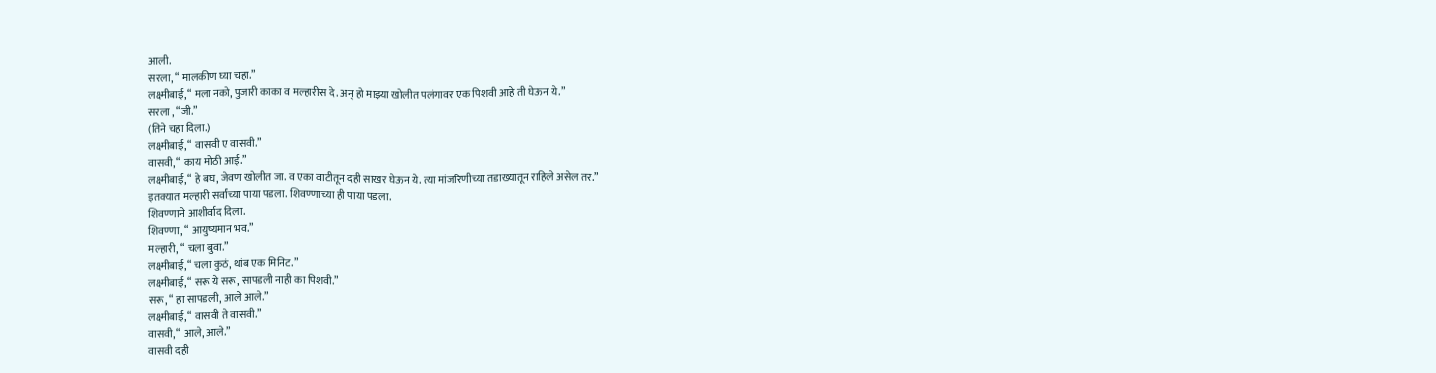आली.
सरला, “ मालकीण घ्या चहा.”
लक्ष्मीबाई, “ मला नको, पुजारी काका व मल्हारीस दे. अन् हो माझ्या खोलीत पलंगावर एक पिशवी आहे ती घेऊन ये.”
सरला , “जी.”
(तिने चहा दिला.)
लक्ष्मीबाई, “ वासवी ए वासवी.”
वासवी, “ काय मोठी आई.”
लक्ष्मीबाई, “ हे बघ, जेवण खोलीत जा. व एका वाटीतून दही साखर घेऊन ये. त्या मांजरिणीच्या तडाख्यातून राहिले असेल तर.”
इतक्यात मल्हारी सर्वांच्या पाया पडला. शिवण्णाच्या ही पाया पडला.
शिवण्णाने आशीर्वाद दिला.
शिवण्णा, “ आयुष्यमान भव.”
मल्हारी, “ चला बुवा.”
लक्ष्मीबाई, “ चला कुठं, थांब एक मिनिट.”
लक्ष्मीबाई, “ सरू ये सरू, सापडली नाही का पिशवी.”
सरू, “ हा सापडली, आले आले.”
लक्ष्मीबाई, “ वासवी ते वासवी.”
वासवी, “ आले, आले.”
वासवी दही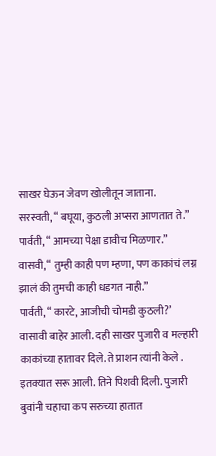साखर घेऊन जेवण खोलीतून जाताना.
सरस्वती, “ बघूया, कुठली अप्सरा आणतात ते.”
पार्वती, “ आमच्या पेक्षा डावीच मिळणार.”
वासवी, “ तुम्ही काही पण म्हणा, पण काकांचं लग्न झालं की तुमची काही धडगत नाही.”
पार्वती, “ कारटे, आजीची चोमडी कुठली?’
वासावी बाहेर आली. दही साखर पुजारी व मल्हारी काकांच्या हातावर दिले. ते प्राशन त्यांनी केले . इतक्यात सरू आली. तिने पिशवी दिली. पुजारी बुवांनी चहाचा कप सरुच्या हातात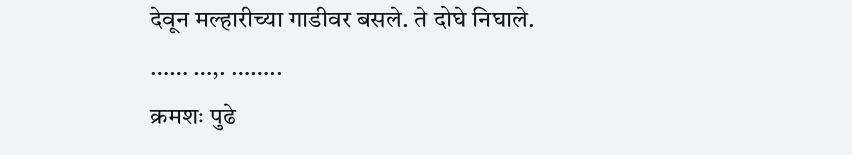देवून मल्हारीच्या गाडीवर बसले. ते दोघे निघाले.
…… …,. ……..
क्रमशः पुढे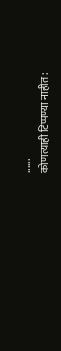......
कोणत्याही टिप्पण्या नाहीत: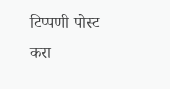टिप्पणी पोस्ट करा